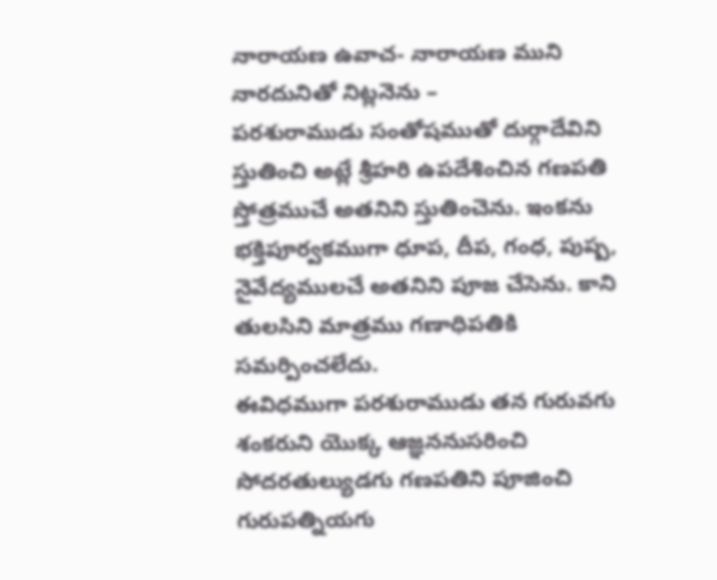నారాయణ ఉవాచ- నారాయణ ముని నారదునితో నిట్లనెను –
పరశురాముడు సంతోషముతో దుర్గాదేవిని స్తుతించి అట్లే శ్రీహరి ఉపదేశించిన గణపతి స్తోత్రముచే అతనిని స్తుతించెను. ఇంకను భక్తిపూర్వకముగా ధూప, దీప, గంధ, పుష్ప, నైవేద్యములచే అతనిని పూజ చేసెను. కాని తులసిని మాత్రము గణాధిపతికి సమర్పించలేదు.
ఈవిధముగా పరశురాముడు తన గురువగు శంకరుని యొక్క ఆజ్ఞననుసరించి సోదరతుల్యుడగు గణపతిని పూజించి గురుపత్నియగు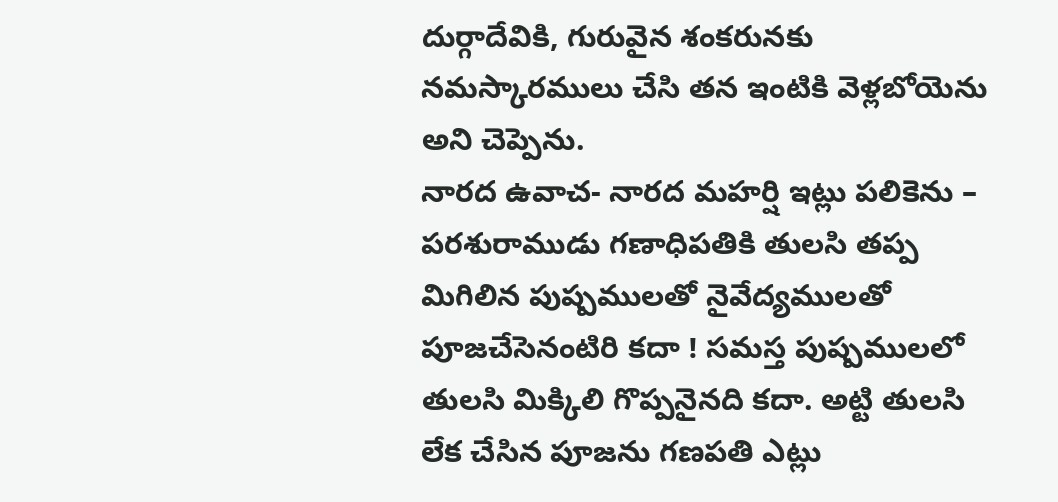దుర్గాదేవికి, గురువైన శంకరునకు నమస్కారములు చేసి తన ఇంటికి వెళ్లబోయెను అని చెప్పెను.
నారద ఉవాచ- నారద మహర్షి ఇట్లు పలికెను –
పరశురాముడు గణాధిపతికి తులసి తప్ప మిగిలిన పుష్పములతో నైవేద్యములతో పూజచేసెనంటిరి కదా ! సమస్త పుష్పములలో తులసి మిక్కిలి గొప్పనైనది కదా. అట్టి తులసి లేక చేసిన పూజను గణపతి ఎట్లు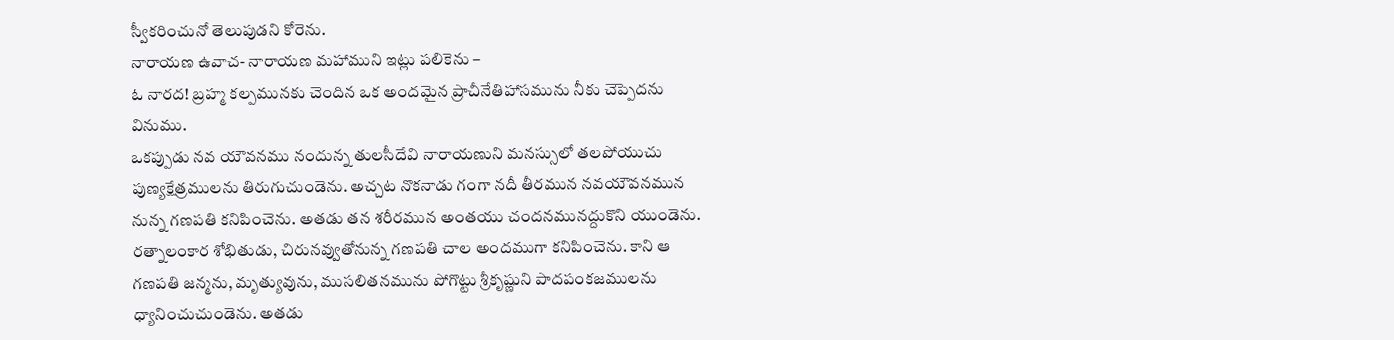స్వీకరించునో తెలుపుడని కోరెను.
నారాయణ ఉవాచ- నారాయణ మహాముని ఇట్లు పలికెను –
ఓ నారద! బ్రహ్మ కల్పమునకు చెందిన ఒక అందమైన ప్రాచీనేతిహాసమును నీకు చెప్పెదను వినుము.
ఒకప్పుడు నవ యౌవనము నందున్న తులసీదేవి నారాయణుని మనస్సులో తలపోయుచు పుణ్యక్షేత్రములను తిరుగుచుండెను. అచ్చట నొకనాడు గంగా నదీ తీరమున నవయౌవనమున నున్న గణపతి కనిపించెను. అతడు తన శరీరమున అంతయు చందనమునద్దుకొని యుండెను. రత్నాలంకార శోభితుడు, చిరునవ్వుతోనున్న గణపతి చాల అందముగా కనిపించెను. కాని ఆ గణపతి జన్మను, మృత్యువును, ముసలితనమును పోగొట్టు శ్రీకృష్ణుని పాదపంకజములను ధ్యానించుచుండెను. అతడు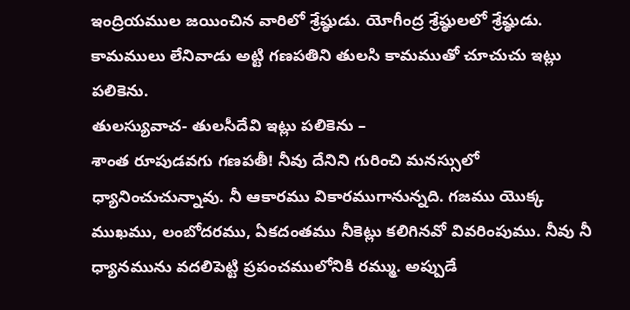ఇంద్రియముల జయించిన వారిలో శ్రేష్ఠుడు. యోగీంద్ర శ్రేష్ఠులలో శ్రేష్ఠుడు. కామములు లేనివాడు అట్టి గణపతిని తులసి కామముతో చూచుచు ఇట్లు పలికెను.
తులస్యువాచ- తులసీదేవి ఇట్లు పలికెను –
శాంత రూపుడవగు గణపతీ! నీవు దేనిని గురించి మనస్సులో ధ్యానించుచున్నావు. నీ ఆకారము వికారముగానున్నది. గజము యొక్క ముఖము, లంబోదరము, ఏకదంతము నీకెట్లు కలిగినవో వివరింపుము. నీవు నీ ధ్యానమును వదలిపెట్టి ప్రపంచములోనికి రమ్ము. అప్పుడే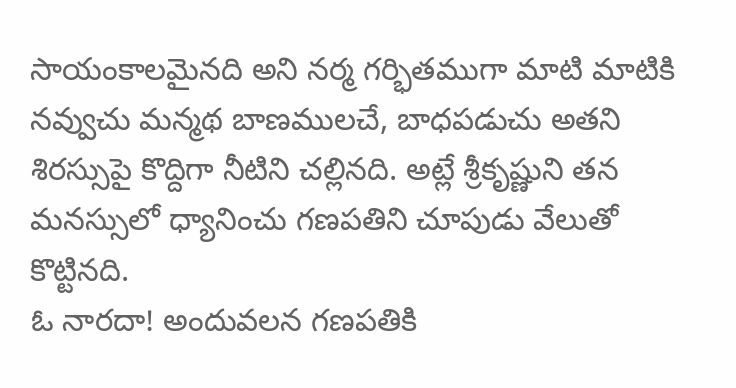సాయంకాలమైనది అని నర్మ గర్భితముగా మాటి మాటికి నవ్వుచు మన్మథ బాణములచే, బాధపడుచు అతని శిరస్సుపై కొద్దిగా నీటిని చల్లినది. అట్లే శ్రీకృష్ణుని తన మనస్సులో ధ్యానించు గణపతిని చూపుడు వేలుతో కొట్టినది.
ఓ నారదా! అందువలన గణపతికి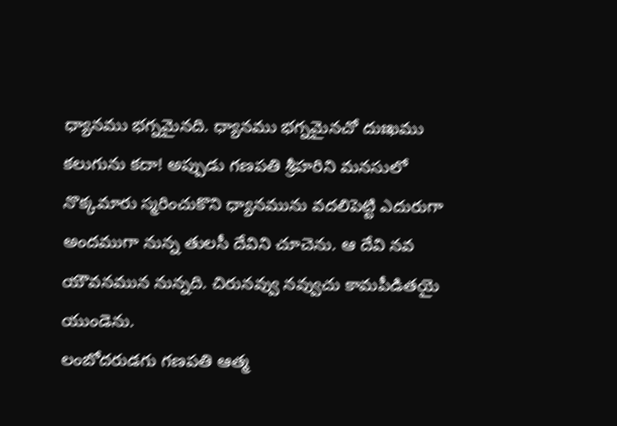ధ్యానము భగ్నమైనది. ధ్యానము భగ్నమైనచో దుఃఖము కలుగును కదా! అప్పుడు గణపతి శ్రీహరిని మనసులో నొక్కమారు స్మరించుకొని ధ్యానమును వదలిపెట్టి ఎదురుగా అందముగా నున్న తులసీ దేవిని చూచెను. ఆ దేవి నవ యౌవనమున నున్నది. చిరునవ్వు నవ్వుచు కామపీడితయై యుండెను.
లంబోదరుడగు గణపతి ఆత్మ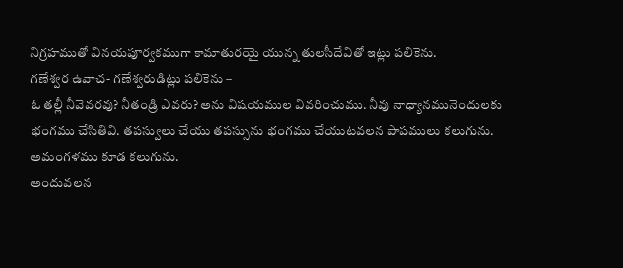నిగ్రహముతో వినయపూర్వకముగా కామాతురయై యున్న తులసీదేవితో ఇట్లు పలికెను.
గణేశ్వర ఉవాచ- గణేశ్వరుడిట్లు పలికెను –
ఓ తల్లీ నీవెవరవు? నీతండ్రి ఎవరు? అను విషయముల వివరించుము. నీవు నాధ్యానమునెందులకు భంగము చేసితివి. తపస్వులు చేయు తపస్సును భంగము చేయుటవలన పాపములు కలుగును. అమంగళము కూడ కలుగును.
అందువలన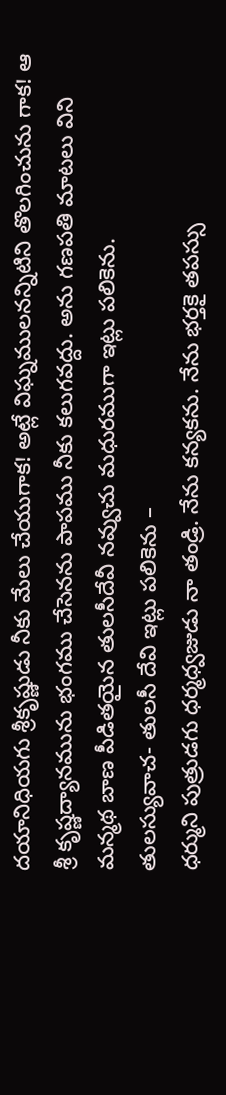దయానిధియగు శ్రీకృష్ణుడు నీకు మేలు చేయుగాక! అట్లే విఘ్నములనన్నిటిని తొలగించును గాక! ఆ శ్రీ కృష్ణద్యానమును భంగము చేసెనను పాపము నీకు కలుగవద్దు. అను గణపతి మాటలు విని మన్మథ బాణ పీడితయైన తులసీదేవీ నవ్వుచు మధురముగా ఇట్లు పలికెను.
తులస్యువాచ- తులసీ దేవి ఇట్లు పలికెను –
ధర్ముని పుత్రుడగు ధర్మధ్వజుడు నా తండ్రి. నేను కన్యకను. నేను భర్తకై తపస్సు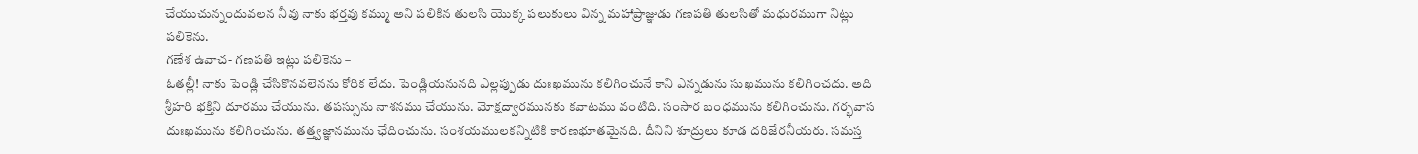చేయుచున్నందువలన నీవు నాకు భర్తవు కమ్ము అని పలికిన తులసి యొక్క పలుకులు విన్న మహాప్రాజ్ఞుడు గణపతి తులసితో మధురముగా నిట్లు పలికెను.
గణేశ ఉవాచ- గణపతి ఇట్లు పలికెను –
ఓతల్లీ! నాకు పెండ్లి చేసికొనవలెనను కోరిక లేదు. పెండ్లియనునది ఎల్లప్పుడు దుఃఖమును కలిగించునే కాని ఎన్నడును సుఖమును కలిగించదు. అది శ్రీహరి భక్తిని దూరము చేయును. తపస్సును నాశనము చేయును. మోక్షద్వారమునకు కవాటము వంటిది. సంసార బంధమును కలిగించును. గర్భవాస దుఃఖమును కలిగించును. తత్త్వజ్ఞానమును ఛేదించును. సంశయములకన్నిటికి కారణభూతమైనది. దీనిని శూద్రులు కూడ దరిజేరనీయరు. సమస్త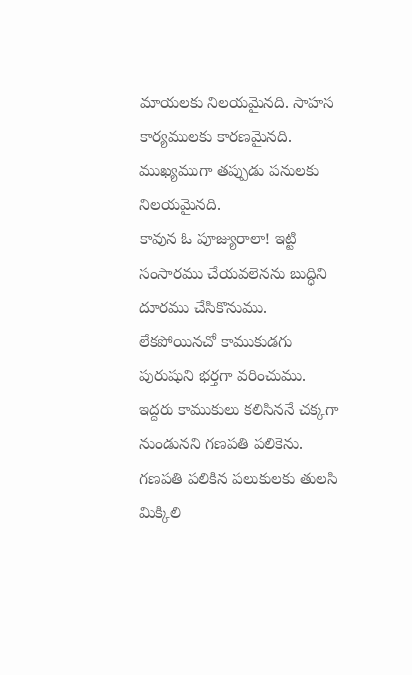మాయలకు నిలయమైనది. సాహస కార్యములకు కారణమైనది. ముఖ్యముగా తప్పుడు పనులకు నిలయమైనది.
కావున ఓ పూజ్యురాలా! ఇట్టి సంసారము చేయవలెనను బుద్ధిని దూరము చేసికొనుము. లేకపోయినచో కాముకుడగు పురుషుని భర్తగా వరించుము. ఇద్దరు కాముకులు కలిసిననే చక్కగా నుండునని గణపతి పలికెను.
గణపతి పలికిన పలుకులకు తులసి మిక్కిలి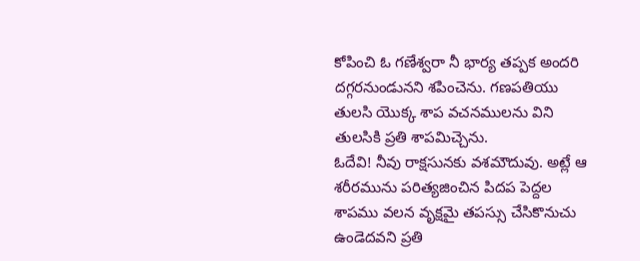కోపించి ఓ గణేశ్వరా నీ భార్య తప్పక అందరి దగ్గరనుండునని శపించెను. గణపతియు తులసి యొక్క శాప వచనములను విని తులసికి ప్రతి శాపమిచ్చెను.
ఓదేవి! నీవు రాక్షసునకు వశమౌదువు. అట్లే ఆ శరీరమును పరిత్యజించిన పిదప పెద్దల శాపము వలన వృక్షమై తపస్సు చేసికొనుచు ఉండెదవని ప్రతి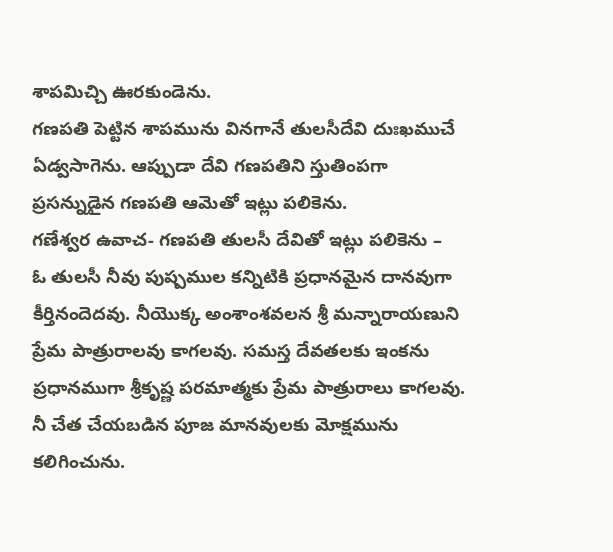శాపమిచ్చి ఊరకుండెను.
గణపతి పెట్టిన శాపమును వినగానే తులసీదేవి దుఃఖముచే ఏడ్వసాగెను. ఆప్పుడా దేవి గణపతిని స్తుతింపగా ప్రసన్నుడైన గణపతి ఆమెతో ఇట్లు పలికెను.
గణేశ్వర ఉవాచ- గణపతి తులసీ దేవితో ఇట్లు పలికెను –
ఓ తులసీ నీవు పుష్పముల కన్నిటికి ప్రధానమైన దానవుగా కీర్తినందెదవు. నీయొక్క అంశాంశవలన శ్రీ మన్నారాయణుని ప్రేమ పాత్రురాలవు కాగలవు. సమస్త దేవతలకు ఇంకను ప్రధానముగా శ్రీకృష్ణ పరమాత్మకు ప్రేమ పాత్రురాలు కాగలవు. నీ చేత చేయబడిన పూజ మానవులకు మోక్షమును కలిగించును.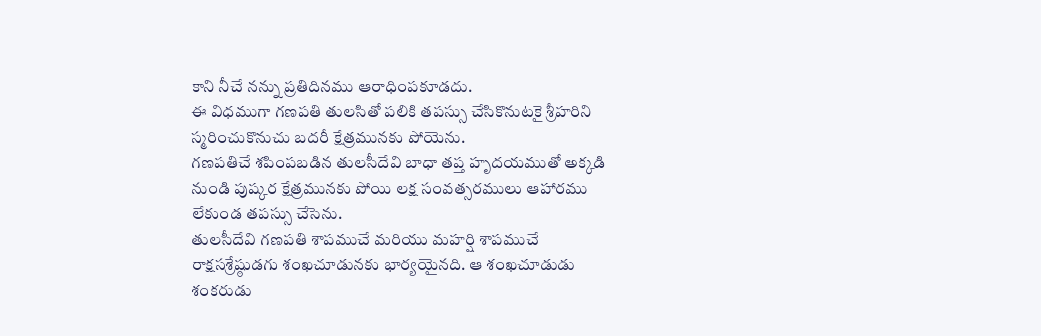కాని నీచే నన్ను ప్రతిదినము ఆరాధింపకూడదు.
ఈ విధముగా గణపతి తులసితో పలికి తపస్సు చేసికొనుటకై శ్రీహరిని స్మరించుకొనుచు బదరీ క్షేత్రమునకు పోయెను.
గణపతిచే శపింపబడిన తులసీదేవి బాధా తప్త హృదయముతో అక్కడి నుండి పుష్కర క్షేత్రమునకు పోయి లక్ష సంవత్సరములు ఆహారము లేకుండ తపస్సు చేసెను.
తులసీదేవి గణపతి శాపముచే మరియు మహర్షి శాపముచే రాక్షసశ్రేష్ఠుడగు శంఖచూడునకు భార్యయైనది. ఆ శంఖచూడుడు శంకరుడు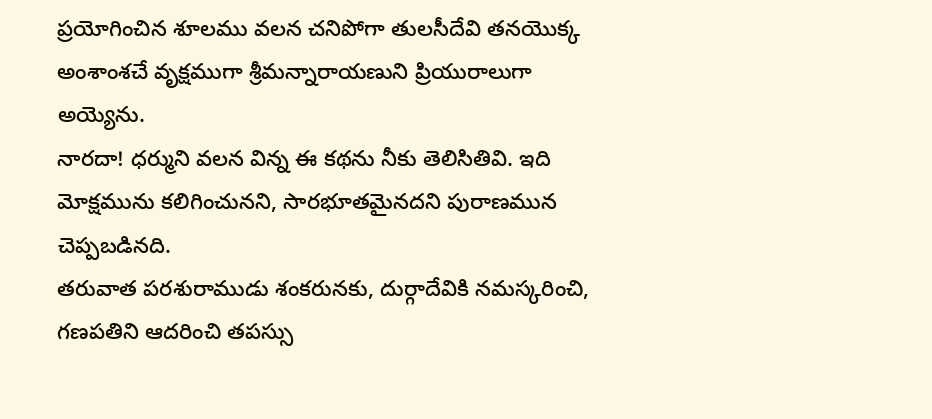ప్రయోగించిన శూలము వలన చనిపోగా తులసీదేవి తనయొక్క అంశాంశచే వృక్షముగా శ్రీమన్నారాయణుని ప్రియురాలుగా అయ్యెను.
నారదా! ధర్ముని వలన విన్న ఈ కథను నీకు తెలిసితివి. ఇది మోక్షమును కలిగించునని, సారభూతమైనదని పురాణమున చెప్పబడినది.
తరువాత పరశురాముడు శంకరునకు, దుర్గాదేవికి నమస్కరించి, గణపతిని ఆదరించి తపస్సు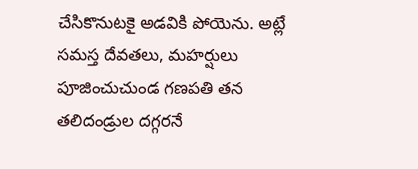చేసికొనుటకై అడవికి పోయెను. అట్లే సమస్త దేవతలు, మహర్షులు పూజించుచుండ గణపతి తన తలిదండ్రుల దగ్గరనే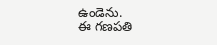ఉండెను.
ఈ గణపతి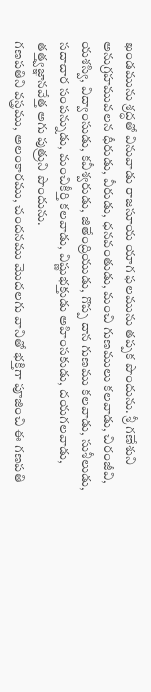ఖండమును శ్రద్ధతో వినువాడు రాజసూయ యాగ ఫలమును తప్పక పొందును. శ్రీ గణేశుని అనుగ్రహమువలన ధీరుడు, వీరుడు, ధనవంతుడు, మంచి గుణములు కలవాడు, చిరంజీవి, యశస్వి, విద్వాంసుడు, కవీశ్వరుడు, జితేంద్రియుడు, గొప్ప దాన గుణము కలవాడు, సుశీలుడు, సదాచార సంపన్నుడు, మంచికీర్తి కలవాడు, విష్ణుభక్తుడు అహింసకుడు, దయగలవాడు, తత్త్వజ్ఞానవేత్త అగు పుత్రుని పొందును.
గణపతిని వస్త్రము, అలంకారము, చందనము మొదలగు వానితో భక్తిగా పూజించి ఈ గణపతి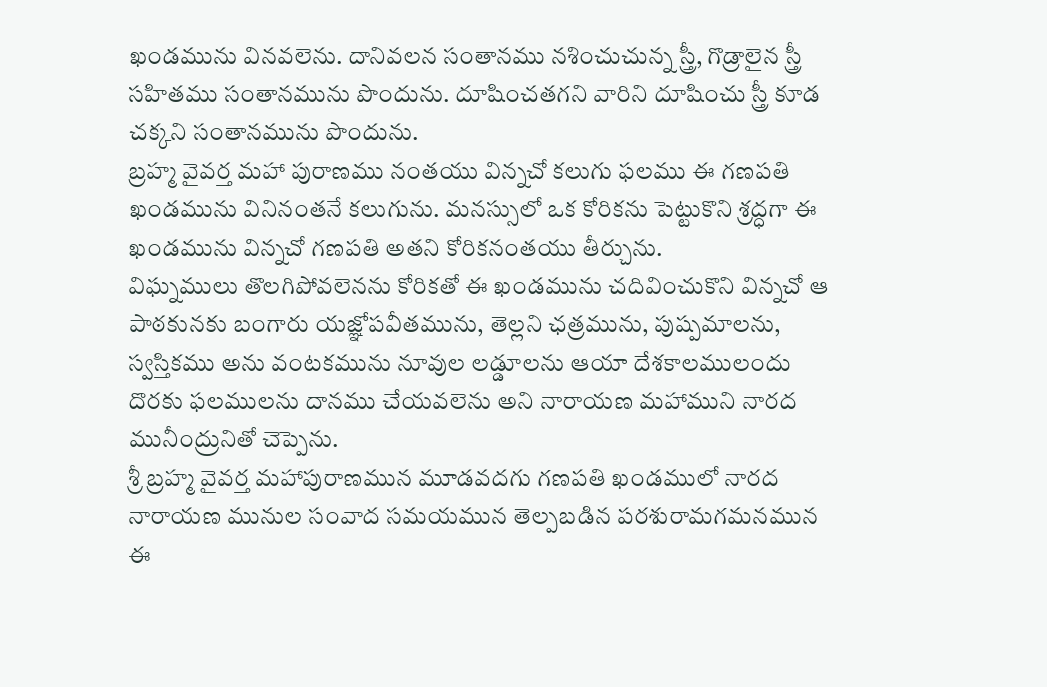ఖండమును వినవలెను. దానివలన సంతానము నశించుచున్న స్త్రీ, గొడ్రాలైన స్త్రీ సహితము సంతానమును పొందును. దూషించతగని వారిని దూషించు స్త్రీ కూడ చక్కని సంతానమును పొందును.
బ్రహ్మ వైవర్త మహా పురాణము నంతయు విన్నచో కలుగు ఫలము ఈ గణపతి ఖండమును వినినంతనే కలుగును. మనస్సులో ఒక కోరికను పెట్టుకొని శ్రద్ధగా ఈ ఖండమును విన్నచో గణపతి అతని కోరికనంతయు తీర్చును.
విఘ్నములు తొలగిపోవలెనను కోరికతో ఈ ఖండమును చదివించుకొని విన్నచో ఆ పాఠకునకు బంగారు యజ్ఞోపవీతమును, తెల్లని ఛత్రమును, పుష్పమాలను, స్వస్తికము అను వంటకమును నూవుల లడ్డూలను ఆయా దేశకాలములందు దొరకు ఫలములను దానము చేయవలెను అని నారాయణ మహాముని నారద మునీంద్రునితో చెప్పెను.
శ్రీ బ్రహ్మ వైవర్త మహాపురాణమున మూడవదగు గణపతి ఖండములో నారద నారాయణ మునుల సంవాద సమయమున తెల్పబడిన పరశురామగమనమున ఈ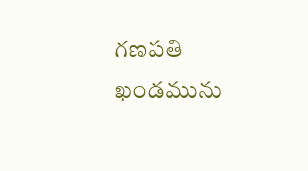గణపతి ఖండమును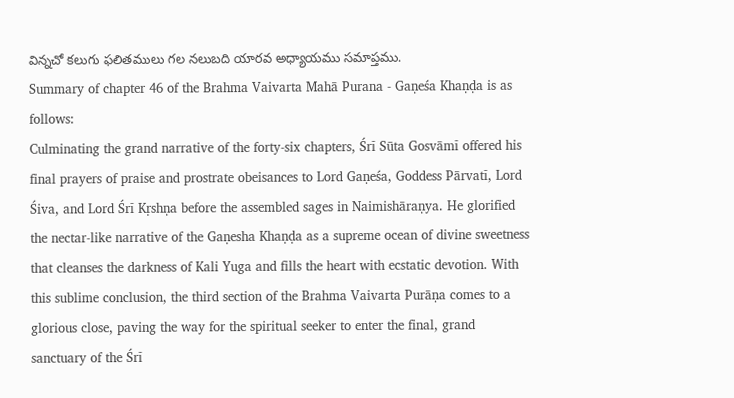విన్నచో కలుగు ఫలితములు గల నలుబది యారవ అధ్యాయము సమాప్తము.
Summary of chapter 46 of the Brahma Vaivarta Mahā Purana - Gaṇeśa Khaṇḍa is as follows:
Culminating the grand narrative of the forty-six chapters, Śrī Sūta Gosvāmī offered his final prayers of praise and prostrate obeisances to Lord Gaṇeśa, Goddess Pārvatī, Lord Śiva, and Lord Śrī Kṛshṇa before the assembled sages in Naimishāraṇya. He glorified the nectar-like narrative of the Gaṇesha Khaṇḍa as a supreme ocean of divine sweetness that cleanses the darkness of Kali Yuga and fills the heart with ecstatic devotion. With this sublime conclusion, the third section of the Brahma Vaivarta Purāṇa comes to a glorious close, paving the way for the spiritual seeker to enter the final, grand sanctuary of the Śrī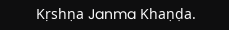Kṛshṇa Janma Khaṇḍa.